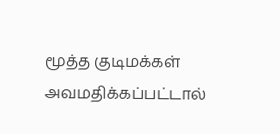மூத்த குடிமக்கள் அவமதிக்கப்பட்டால்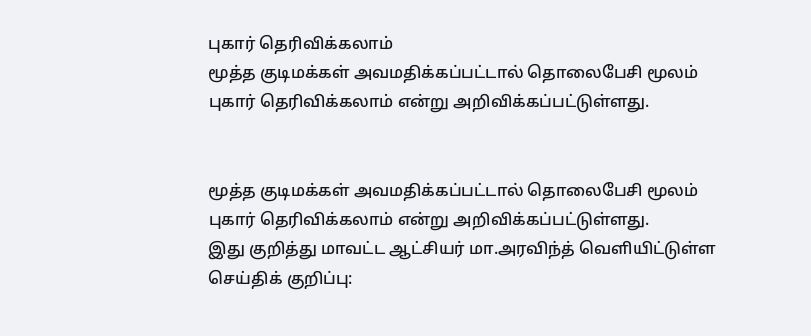புகார் தெரிவிக்கலாம்
மூத்த குடிமக்கள் அவமதிக்கப்பட்டால் தொலைபேசி மூலம் புகார் தெரிவிக்கலாம் என்று அறிவிக்கப்பட்டுள்ளது.


மூத்த குடிமக்கள் அவமதிக்கப்பட்டால் தொலைபேசி மூலம் புகார் தெரிவிக்கலாம் என்று அறிவிக்கப்பட்டுள்ளது.
இது குறித்து மாவட்ட ஆட்சியர் மா.அரவிந்த் வெளியிட்டுள்ள செய்திக் குறிப்பு: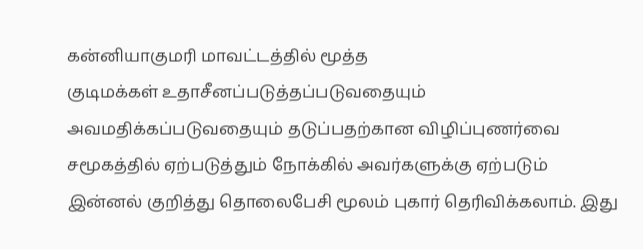கன்னியாகுமரி மாவட்டத்தில் மூத்த
குடிமக்கள் உதாசீனப்படுத்தப்படுவதையும் அவமதிக்கப்படுவதையும் தடுப்பதற்கான விழிப்புணர்வை சமூகத்தில் ஏற்படுத்தும் நோக்கில் அவர்களுக்கு ஏற்படும் இன்னல் குறித்து தொலைபேசி மூலம் புகார் தெரிவிக்கலாம். இது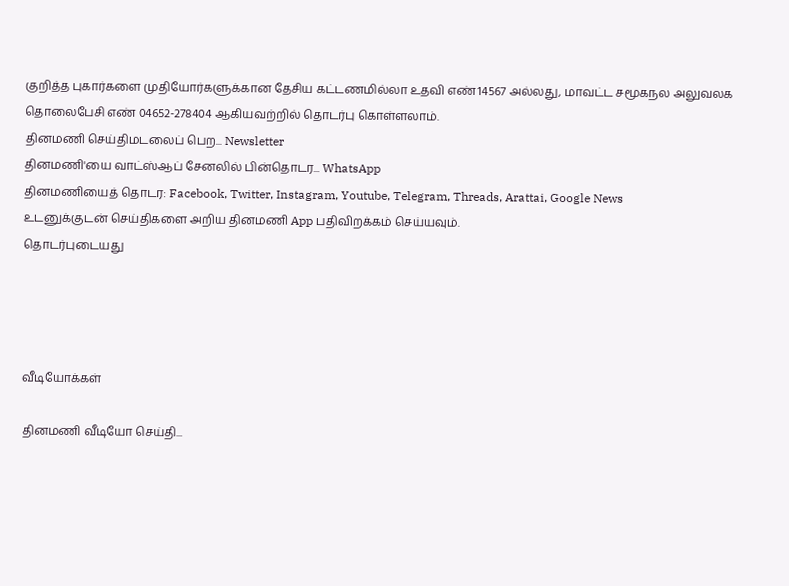குறித்த புகார்களை முதியோர்களுக்கான தேசிய கட்டணமில்லா உதவி எண்14567 அல்லது, மாவட்ட சமூகநல அலுவலக தொலைபேசி எண் 04652-278404 ஆகியவற்றில் தொடர்பு கொள்ளலாம்.
தினமணி செய்திமடலைப் பெற... Newsletter
தினமணி'யை வாட்ஸ்ஆப் சேனலில் பின்தொடர... WhatsApp
தினமணியைத் தொடர: Facebook, Twitter, Instagram, Youtube, Telegram, Threads, Arattai, Google News
உடனுக்குடன் செய்திகளை அறிய தினமணி App பதிவிறக்கம் செய்யவும்.
தொடர்புடையது




வீடியோக்கள்

தினமணி வீடியோ செய்தி...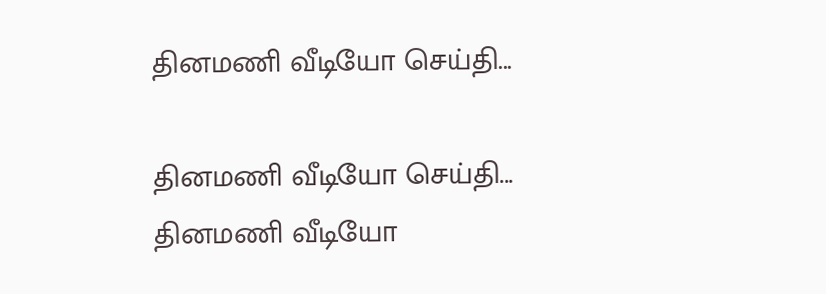தினமணி வீடியோ செய்தி...

தினமணி வீடியோ செய்தி...
தினமணி வீடியோ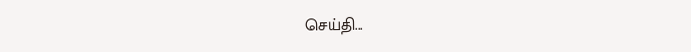செய்தி...